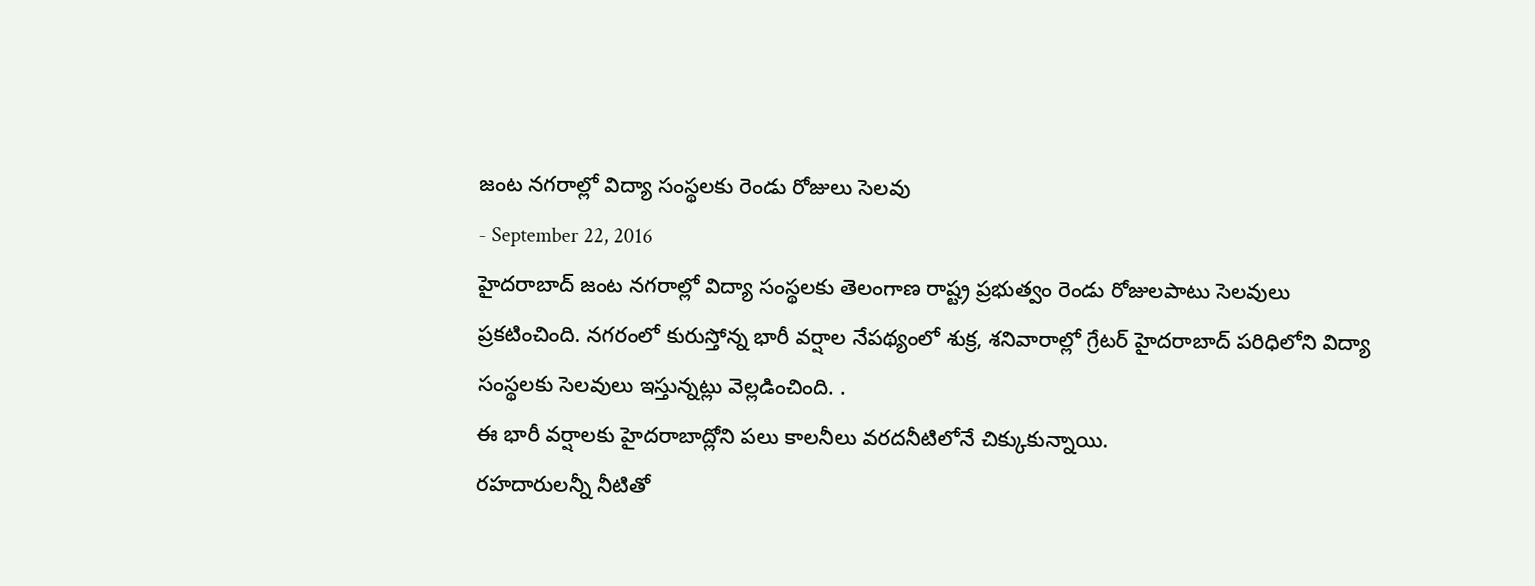జంట నగరాల్లో విద్యా సంస్థలకు రెండు రోజులు సెలవు
- September 22, 2016
హైదరాబాద్ జంట నగరాల్లో విద్యా సంస్థలకు తెలంగాణ రాష్ట్ర ప్రభుత్వం రెండు రోజులపాటు సెలవులు ప్రకటించింది. నగరంలో కురుస్తోన్న భారీ వర్షాల నేపథ్యంలో శుక్ర, శనివారాల్లో గ్రేటర్ హైదరాబాద్ పరిధిలోని విద్యా సంస్థలకు సెలవులు ఇస్తున్నట్లు వెల్లడించింది. .
ఈ భారీ వర్షాలకు హైదరాబాద్లోని పలు కాలనీలు వరదనీటిలోనే చిక్కుకున్నాయి.
రహదారులన్నీ నీటితో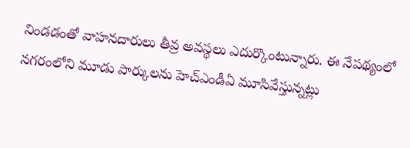నిండడంతో వాహనదారులు తీవ్ర అవస్థలు ఎదుర్కొంటున్నారు. ఈ నేపథ్యంలో నగరంలోని మూడు పార్కులను హెచ్ఎండీఏ మూసివేస్తున్నట్లు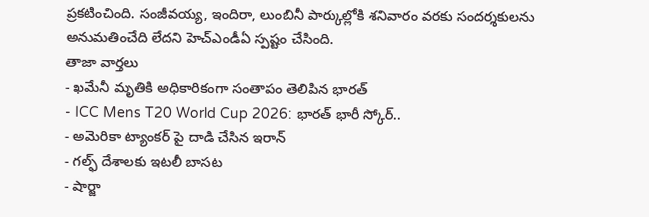ప్రకటించింది. సంజీవయ్య, ఇందిరా, లుంబినీ పార్కుల్లోకి శనివారం వరకు సందర్శకులను అనుమతించేది లేదని హెచ్ఎండీఏ స్పష్టం చేసింది.
తాజా వార్తలు
- ఖమేనీ మృతికి అధికారికంగా సంతాపం తెలిపిన భారత్
- ICC Mens T20 World Cup 2026: భారత్ భారీ స్కోర్..
- అమెరికా ట్యాంకర్ పై దాడి చేసిన ఇరాన్
- గల్ఫ్ దేశాలకు ఇటలీ బాసట
- షార్జా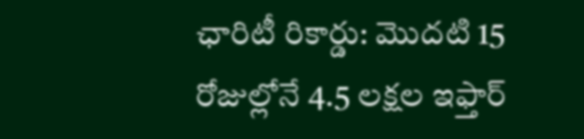ఛారిటీ రికార్డు: మొదటి 15 రోజుల్లోనే 4.5 లక్షల ఇఫ్తార్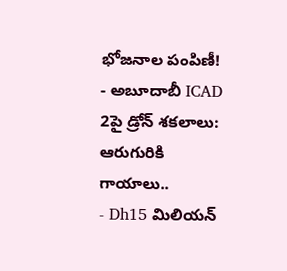భోజనాల పంపిణీ!
- అబూదాబీ ICAD 2పై డ్రోన్ శకలాలు: ఆరుగురికి గాయాలు..
- Dh15 మిలియన్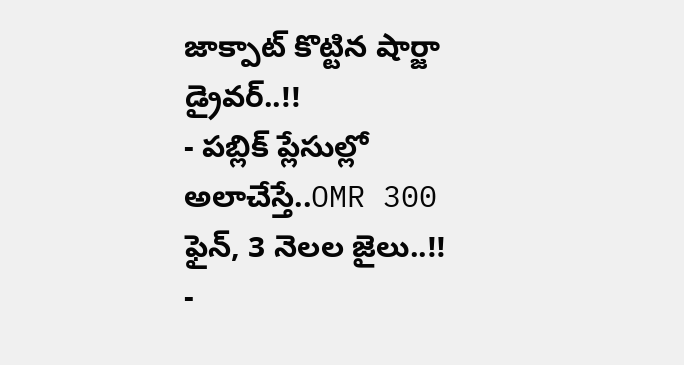జాక్పాట్ కొట్టిన షార్జా డ్రైవర్..!!
- పబ్లిక్ ప్లేసుల్లో అలాచేస్తే..OMR 300 ఫైన్, 3 నెలల జైలు..!!
-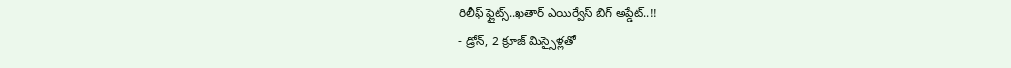రిలీఫ్ ఫ్లైట్స్..ఖతార్ ఎయిర్వేస్ బిగ్ అప్డేట్..!!
- డ్రోన్, 2 క్రూజ్ మిస్సైళ్లతో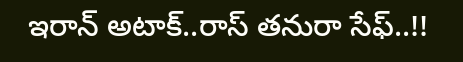ఇరాన్ అటాక్..రాస్ తనురా సేఫ్..!!